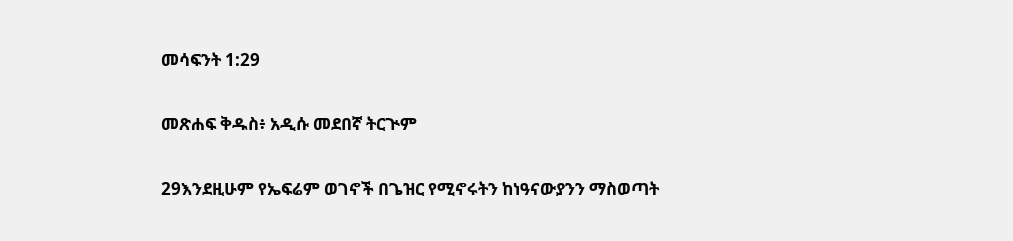መሳፍንት 1:29

መጽሐፍ ቅዱስ፥ አዲሱ መደበኛ ትርጒም

29እንደዚሁም የኤፍሬም ወገኖች በጌዝር የሚኖሩትን ከነዓናውያንን ማስወጣት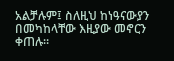አልቻሉም፤ ስለዚህ ከነዓናውያን በመካከላቸው እዚያው መኖርን ቀጠሉ።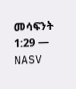መሳፍንት 1:29 — NASV